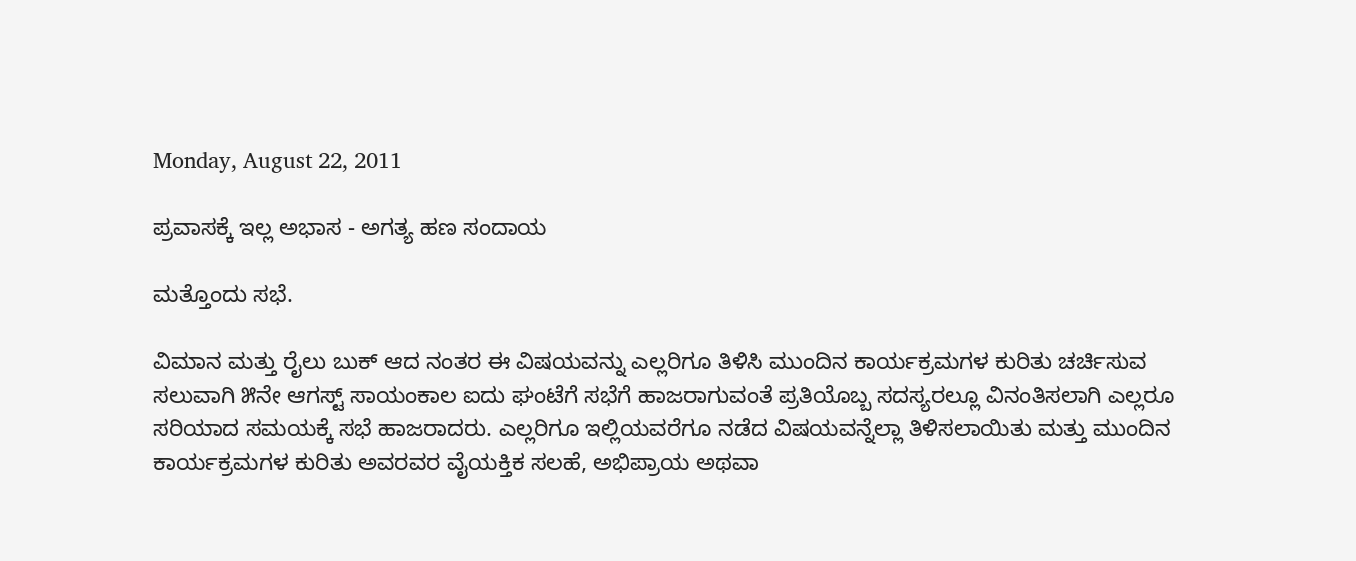Monday, August 22, 2011

ಪ್ರವಾಸಕ್ಕೆ ಇಲ್ಲ ಅಭಾಸ - ಅಗತ್ಯ ಹಣ ಸಂದಾಯ

ಮತ್ತೊಂದು ಸಭೆ.

ವಿಮಾನ ಮತ್ತು ರೈಲು ಬುಕ್ ಆದ ನಂತರ ಈ ವಿಷಯವನ್ನು ಎಲ್ಲರಿಗೂ ತಿಳಿಸಿ ಮುಂದಿನ ಕಾರ್ಯಕ್ರಮಗಳ ಕುರಿತು ಚರ್ಚಿಸುವ ಸಲುವಾಗಿ ೫ನೇ ಆಗಸ್ಟ್ ಸಾಯಂಕಾಲ ಐದು ಘಂಟೆಗೆ ಸಭೆಗೆ ಹಾಜರಾಗುವಂತೆ ಪ್ರತಿಯೊಬ್ಬ ಸದಸ್ಯರಲ್ಲೂ ವಿನಂತಿಸಲಾಗಿ ಎಲ್ಲರೂ ಸರಿಯಾದ ಸಮಯಕ್ಕೆ ಸಭೆ ಹಾಜರಾದರು. ಎಲ್ಲರಿಗೂ ಇಲ್ಲಿಯವರೆಗೂ ನಡೆದ ವಿಷಯವನ್ನೆಲ್ಲಾ ತಿಳಿಸಲಾಯಿತು ಮತ್ತು ಮುಂದಿನ ಕಾರ್ಯಕ್ರಮಗಳ ಕುರಿತು ಅವರವರ ವೈಯಕ್ತಿಕ ಸಲಹೆ, ಅಭಿಪ್ರಾಯ ಅಥವಾ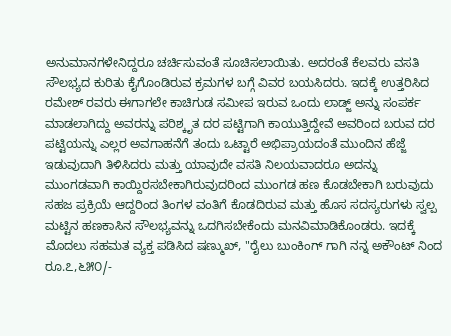ಅನುಮಾನಗಳೇನಿದ್ದರೂ ಚರ್ಚಿಸುವಂತೆ ಸೂಚಿಸಲಾಯಿತು. ಅದರಂತೆ ಕೆಲವರು ವಸತಿ ಸೌಲಭ್ಯದ ಕುರಿತು ಕೈಗೊಂಡಿರುವ ಕ್ರಮಗಳ ಬಗ್ಗೆ ವಿವರ ಬಯಸಿದರು. ಇದಕ್ಕೆ ಉತ್ತರಿಸಿದ ರಮೇಶ್ ರವರು ಈಗಾಗಲೇ ಕಾಚಿಗುಡ ಸಮೀಪ ಇರುವ ಒಂದು ಲಾಡ್ಜ್ ಅನ್ನು ಸಂಪರ್ಕ ಮಾಡಲಾಗಿದ್ದು ಅವರನ್ನು ಪರಿಶ್ಕೃತ ದರ ಪಟ್ಟಿಗಾಗಿ ಕಾಯುತ್ತಿದ್ದೇವೆ ಅವರಿಂದ ಬರುವ ದರ ಪಟ್ಟಿಯನ್ನು ಎಲ್ಲರ ಅವಗಾಹನೆಗೆ ತಂದು ಒಟ್ಟಾರೆ ಅಭಿಪ್ರಾಯದಂತೆ ಮುಂದಿನ ಹೆಜ್ಜೆ ಇಡುವುದಾಗಿ ತಿಳಿಸಿದರು ಮತ್ತು ಯಾವುದೇ ವಸತಿ ನಿಲಯವಾದರೂ ಅದನ್ನು ಮುಂಗಡವಾಗಿ ಕಾಯ್ದಿರಸಬೇಕಾಗಿರುವುದರಿಂದ ಮುಂಗಡ ಹಣ ಕೊಡಬೇಕಾಗಿ ಬರುವುದು ಸಹಜ ಪ್ರಕ್ರಿಯೆ ಆದ್ದರಿಂದ ತಿಂಗಳ ವಂತಿಗೆ ಕೊಡದಿರುವ ಮತ್ತು ಹೊಸ ಸದಸ್ಯರುಗಳು ಸ್ವಲ್ಪ ಮಟ್ಟಿನ ಹಣಕಾಸಿನ ಸೌಲಭ್ಯವನ್ನು ಒದಗಿಸಬೇಕೆಂದು ಮನವಿಮಾಡಿಕೊಂಡರು. ಇದಕ್ಕೆ ಮೊದಲು ಸಹಮತ ವ್ಯಕ್ತ ಪಡಿಸಿದ ಷಣ್ಮುಖ್, "ರೈಲು ಬುಂಕಿಂಗ್ ಗಾಗಿ ನನ್ನ ಅಕೌಂಟ್ ನಿಂದ ರೂ.೭,೬೫೦/-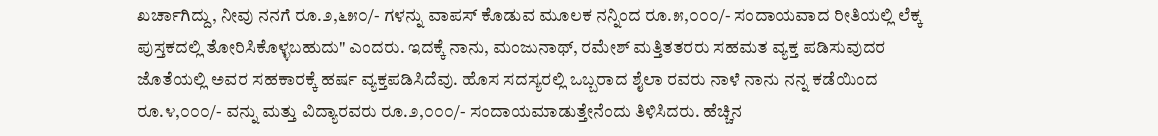ಖರ್ಚಾಗಿದ್ದು, ನೀವು ನನಗೆ ರೂ.೨,೬೫೦/- ಗಳನ್ನು ವಾಪಸ್ ಕೊಡುವ ಮೂಲಕ ನನ್ನಿಂದ ರೂ.೫,೦೦೦/- ಸಂದಾಯವಾದ ರೀತಿಯಲ್ಲಿ ಲೆಕ್ಕ ಪುಸ್ತಕದಲ್ಲಿ ತೋರಿಸಿಕೊಳ್ಳಬಹುದು" ಎಂದರು. ಇದಕ್ಕೆ ನಾನು, ಮಂಜುನಾಥ್, ರಮೇಶ್ ಮತ್ತಿತತರರು ಸಹಮತ ವ್ಯಕ್ತ ಪಡಿಸುವುದರ ಜೊತೆಯಲ್ಲಿ ಅವರ ಸಹಕಾರಕ್ಕೆ ಹರ್ಷ ವ್ಯಕ್ತಪಡಿಸಿದೆವು. ಹೊಸ ಸದಸ್ಯರಲ್ಲಿ ಒಬ್ಬರಾದ ಶೈಲಾ ರವರು ನಾಳೆ ನಾನು ನನ್ನ ಕಡೆಯಿಂದ ರೂ.೪,೦೦೦/- ವನ್ನು ಮತ್ತು ವಿದ್ಯಾರವರು ರೂ.೨,೦೦೦/- ಸಂದಾಯಮಾಡುತ್ತೇನೆಂದು ತಿಳಿಸಿದರು. ಹೆಚ್ಚಿನ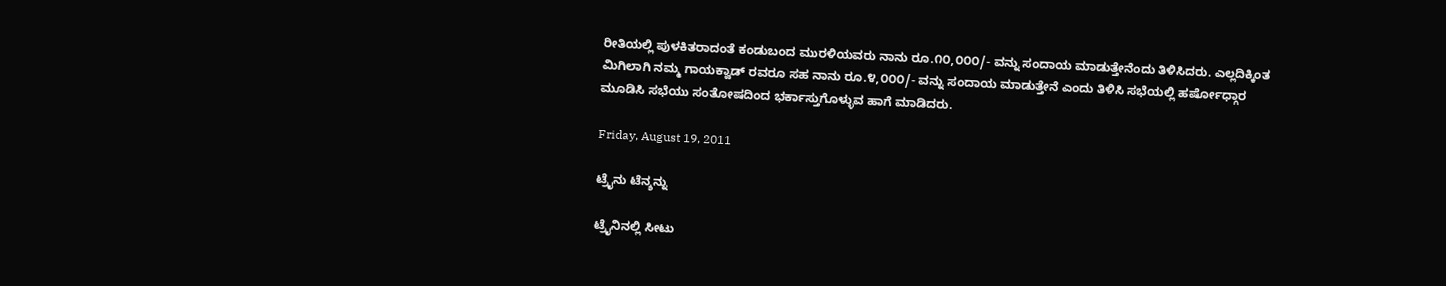ರೀತಿಯಲ್ಲಿ ಪುಳಕಿತರಾದಂತೆ ಕಂಡುಬಂದ ಮುರಳಿಯವರು ನಾನು ರೂ.೧೦,೦೦೦/- ವನ್ನು ಸಂದಾಯ ಮಾಡುತ್ತೇನೆಂದು ತಿಳಿಸಿದರು. ಎಲ್ಲದಿಕ್ಕಿಂತ ಮಿಗಿಲಾಗಿ ನಮ್ಮ ಗಾಯಕ್ವಾಡ್ ರವರೂ ಸಹ ನಾನು ರೂ.೪,೦೦೦/- ವನ್ನು ಸಂದಾಯ ಮಾಡುತ್ತೇನೆ ಎಂದು ತಿಳಿಸಿ ಸಭೆಯಲ್ಲಿ ಹರ್ಷೋಧ್ಗಾರ ಮೂಡಿಸಿ ಸಭೆಯು ಸಂತೋಷದಿಂದ ಭರ್ಕಾಸ್ತುಗೊಳ್ಳುವ ಹಾಗೆ ಮಾಡಿದರು.

Friday, August 19, 2011

ಟ್ರೈನು ಟೆನ್ಶನ್ನು

ಟ್ರೈನಿನಲ್ಲಿ ಸೀಟು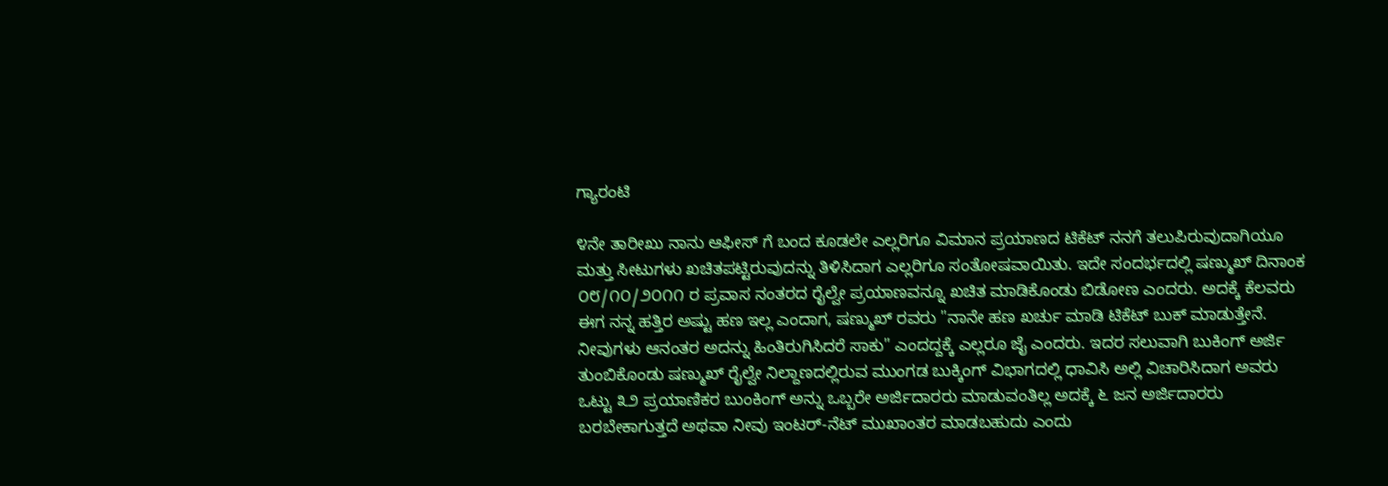ಗ್ಯಾರಂಟಿ

೪ನೇ ತಾರೀಖು ನಾನು ಆಫೀಸ್ ಗೆ ಬಂದ ಕೂಡಲೇ ಎಲ್ಲರಿಗೂ ವಿಮಾನ ಪ್ರಯಾಣದ ಟಿಕೆಟ್ ನನಗೆ ತಲುಪಿರುವುದಾಗಿಯೂ ಮತ್ತು ಸೀಟುಗಳು ಖಚಿತಪಟ್ಟಿರುವುದನ್ನು ತಿಳಿಸಿದಾಗ ಎಲ್ಲರಿಗೂ ಸಂತೋಷವಾಯಿತು. ಇದೇ ಸಂದರ್ಭದಲ್ಲಿ ಷಣ್ಮುಖ್ ದಿನಾಂಕ ೦೮/೧೦/೨೦೧೧ ರ ಪ್ರವಾಸ ನಂತರದ ರೈಲ್ವೇ ಪ್ರಯಾಣವನ್ನೂ ಖಚಿತ ಮಾಡಿಕೊಂಡು ಬಿಡೋಣ ಎಂದರು. ಅದಕ್ಕೆ ಕೆಲವರು ಈಗ ನನ್ನ ಹತ್ತಿರ ಅಷ್ಟು ಹಣ ಇಲ್ಲ ಎಂದಾಗ, ಷಣ್ಮುಖ್ ರವರು "ನಾನೇ ಹಣ ಖರ್ಚು ಮಾಡಿ ಟಿಕೆಟ್ ಬುಕ್ ಮಾಡುತ್ತೇನೆ. ನೀವುಗಳು ಆನಂತರ ಅದನ್ನು ಹಿಂತಿರುಗಿಸಿದರೆ ಸಾಕು" ಎಂದದ್ದಕ್ಕೆ ಎಲ್ಲರೂ ಜೈ ಎಂದರು. ಇದರ ಸಲುವಾಗಿ ಬುಕಿಂಗ್ ಅರ್ಜಿ ತುಂಬಿಕೊಂಡು ಷಣ್ಮುಖ್ ರೈಲ್ವೇ ನಿಲ್ದಾಣದಲ್ಲಿರುವ ಮುಂಗಡ ಬುಕ್ಕಿಂಗ್ ವಿಭಾಗದಲ್ಲಿ ಧಾವಿಸಿ ಅಲ್ಲಿ ವಿಚಾರಿಸಿದಾಗ ಅವರು ಒಟ್ಟು ೩೨ ಪ್ರಯಾಣಿಕರ ಬುಂಕಿಂಗ್ ಅನ್ನು ಒಬ್ಬರೇ ಅರ್ಜಿದಾರರು ಮಾಡುವಂತಿಲ್ಲ ಅದಕ್ಕೆ ೬ ಜನ ಅರ್ಜಿದಾರರು ಬರಬೇಕಾಗುತ್ತದೆ ಅಥವಾ ನೀವು ಇಂಟರ್-ನೆಟ್ ಮುಖಾಂತರ ಮಾಡಬಹುದು ಎಂದು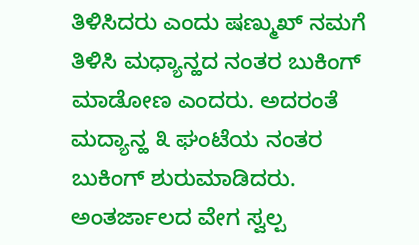ತಿಳಿಸಿದರು ಎಂದು ಷಣ್ಮುಖ್ ನಮಗೆ ತಿಳಿಸಿ ಮಧ್ಯಾನ್ಹದ ನಂತರ ಬುಕಿಂಗ್ ಮಾಡೋಣ ಎಂದರು. ಅದರಂತೆ ಮದ್ಯಾನ್ಹ ೩ ಘಂಟೆಯ ನಂತರ ಬುಕಿಂಗ್ ಶುರುಮಾಡಿದರು. ಅಂತರ್ಜಾಲದ ವೇಗ ಸ್ವಲ್ಪ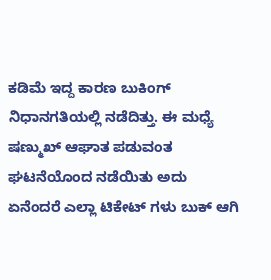ಕಡಿಮೆ ಇದ್ದ ಕಾರಣ ಬುಕಿಂಗ್ ನಿಧಾನಗತಿಯಲ್ಲಿ ನಡೆದಿತ್ತು. ಈ ಮಧ್ಯೆ ಷಣ್ಮುಖ್ ಆಘಾತ ಪಡುವಂತ ಘಟನೆಯೊಂದ ನಡೆಯಿತು ಅದು ಏನೆಂದರೆ ಎಲ್ಲಾ ಟಿಕೇಟ್ ಗಳು ಬುಕ್ ಆಗಿ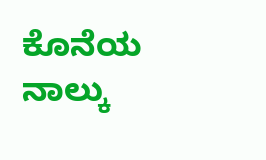ಕೊನೆಯ ನಾಲ್ಕು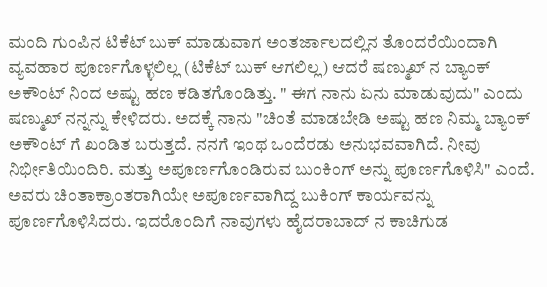ಮಂದಿ ಗುಂಪಿನ ಟಿಕೆಟ್ ಬುಕ್ ಮಾಡುವಾಗ ಅಂತರ್ಜಾಲದಲ್ಲಿನ ತೊಂದರೆಯಿಂದಾಗಿ ವ್ಯವಹಾರ ಪೂರ್ಣಗೊಳ್ಳಲಿಲ್ಲ (ಟಿಕೆಟ್ ಬುಕ್ ಆಗಲಿಲ್ಲ) ಆದರೆ ಷಣ್ಮುಖ್ ನ ಬ್ಯಾಂಕ್ ಅಕೌಂಟ್ ನಿಂದ ಅಷ್ಟು ಹಣ ಕಡಿತಗೊಂಡಿತ್ತು. " ಈಗ ನಾನು ಏನು ಮಾಡುವುದು" ಎಂದು ಷಣ್ಮುಖ್ ನನ್ನನ್ನು ಕೇಳಿದರು. ಅದಕ್ಕೆ ನಾನು "ಚಿಂತೆ ಮಾಡಬೇಡಿ ಅಷ್ಟು ಹಣ ನಿಮ್ಮ ಬ್ಯಾಂಕ್ ಅಕೌಂಟ್ ಗೆ ಖಂಡಿತ ಬರುತ್ತದೆ. ನನಗೆ ಇಂಥ ಒಂದೆರಡು ಅನುಭವವಾಗಿದೆ. ನೀವು ನಿರ್ಭೀತಿಯಿಂದಿರಿ. ಮತ್ತು ಅಪೂರ್ಣಗೊಂಡಿರುವ ಬುಂಕಿಂಗ್ ಅನ್ನು ಪೂರ್ಣಗೊಳಿಸಿ" ಎಂದೆ. ಅವರು ಚಿಂತಾಕ್ರಾಂತರಾಗಿಯೇ ಅಪೂರ್ಣವಾಗಿದ್ದ ಬುಕಿಂಗ್ ಕಾರ್ಯವನ್ನು ಪೂರ್ಣಗೊಳಿಸಿದರು. ಇದರೊಂದಿಗೆ ನಾವುಗಳು ಹೈದರಾಬಾದ್ ನ ಕಾಚಿಗುಡ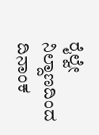ರೈಲ್ವೇ ನಿಲ್ದಾಣದಿಂದ ದಿನಾಂಕ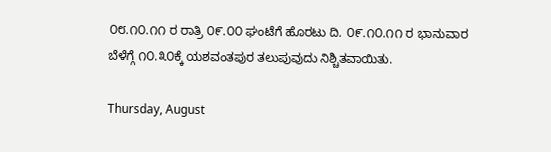೦೮.೧೦.೧೧ ರ ರಾತ್ರಿ ೦೯.೦೦ ಘಂಟೆಗೆ ಹೊರಟು ದಿ. ೦೯.೧೦.೧೧ ರ ಭಾನುವಾರ ಬೆಳೆಗ್ಗೆ ೧೦.೩೦ಕ್ಕೆ ಯಶವಂತಪುರ ತಲುಪುವುದು ನಿಶ್ಚಿತವಾಯಿತು.

Thursday, August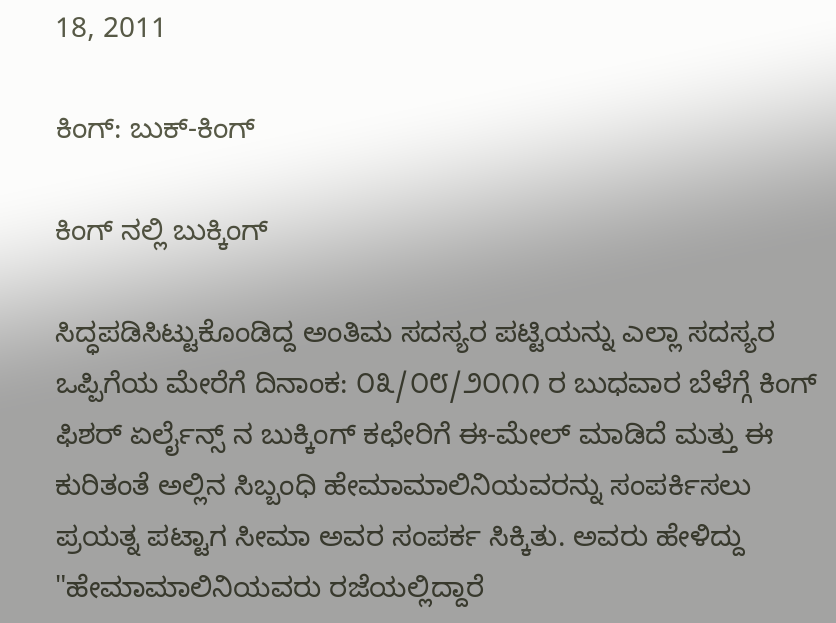18, 2011

ಕಿಂಗ್: ಬುಕ್-ಕಿಂಗ್

ಕಿಂಗ್ ನಲ್ಲಿ ಬುಕ್ಕಿಂಗ್

ಸಿದ್ಧಪಡಿಸಿಟ್ಟುಕೊಂಡಿದ್ದ ಅಂತಿಮ ಸದಸ್ಯರ ಪಟ್ಟಿಯನ್ನು ಎಲ್ಲಾ ಸದಸ್ಯರ ಒಪ್ಪಿಗೆಯ ಮೇರೆಗೆ ದಿನಾಂಕ: ೦೩/೦೮/೨೦೧೧ ರ ಬುಧವಾರ ಬೆಳೆಗ್ಗೆ ಕಿಂಗ್ ಫಿಶರ್ ಏರ್ಲೈನ್ಸ್ ನ ಬುಕ್ಕಿಂಗ್ ಕಛೇರಿಗೆ ಈ-ಮೇಲ್ ಮಾಡಿದೆ ಮತ್ತು ಈ ಕುರಿತಂತೆ ಅಲ್ಲಿನ ಸಿಬ್ಬಂಧಿ ಹೇಮಾಮಾಲಿನಿಯವರನ್ನು ಸಂಪರ್ಕಿಸಲು ಪ್ರಯತ್ನ ಪಟ್ಟಾಗ ಸೀಮಾ ಅವರ ಸಂಪರ್ಕ ಸಿಕ್ಕಿತು. ಅವರು ಹೇಳಿದ್ದು "ಹೇಮಾಮಾಲಿನಿಯವರು ರಜೆಯಲ್ಲಿದ್ದಾರೆ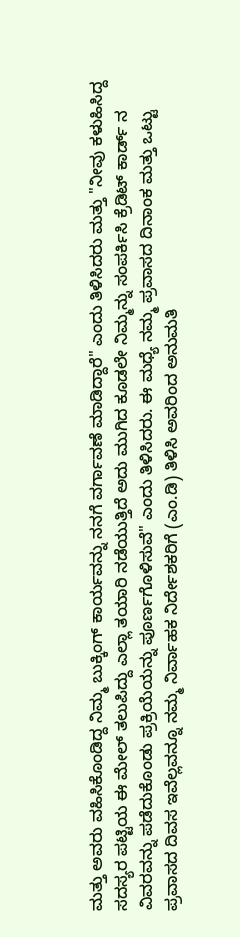ಮತ್ತು ಅವರು ವಹಿಸಿಕೊಂಡಿದ್ದ ನಿಮ್ಮ ಬುಕ್ಕಿಂಗ್ ಕಾರ್ಯವನ್ನು ನನಗೆ ವರ್ಗಾವಣೆ ಮಾಡಿದ್ದಾರೆ" ಎಂದು ತಿಳಿಸಿದರು ಮತ್ತು "ನೀವು ಕಳುಹಿಸಿದ್ದ ಸದಸ್ಯರ ಪಟ್ಟಿಯ ಈ ಮೇಲ್ ತಲುಪಿದ್ದು ಎಲ್ಲಾ ತಯಾರಿ ನಡೆಯುತ್ತಿದೆ ಅದು ಮುಗಿದ ಕೂಡಲೇ ನಿಮ್ಮನ್ನು ಸಂಪರ್ಕಿಸಿ ಕ್ರೆಡಿಟ್ ಕಾರ್ಡ್ ನ ವಿವರವನ್ನು ಪಡೆದುಕೊಂಡು ಪ್ರಕ್ರಿಯೆಯನ್ನು ಪೂರ್ಣಗೊಳಿಸುವೆ" ಎಂದು ತಿಳಿಸಿದರು. ಈ ಮಧ್ಯೆ ನಮ್ಮ ಪ್ರವಾಸದ ದಿನಾಂಕ ಮತ್ತು ಒಟ್ಟು ಪ್ರವಾಸದ ದಿವಸ ಇವೆಲ್ಲವನ್ನೂ ನಮ್ಮ ನಿರ್ವಾಹಕ ನಿರ್ದೇಶಕರಿಗೆ (ಎಂ.ಡಿ) ತಿಳಿಸಿ ಅವರಿಂದ ಅನುಮತಿ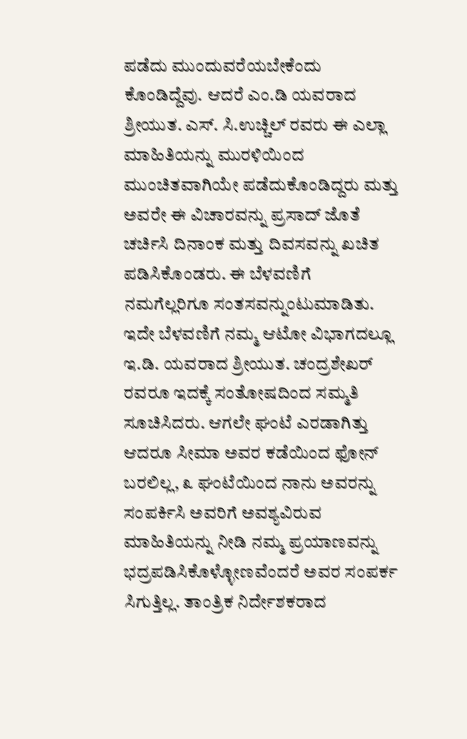ಪಡೆದು ಮುಂದುವರೆಯಬೇಕೆಂದು ಕೊಂಡಿದ್ದೆವು. ಆದರೆ ಎಂ.ಡಿ ಯವರಾದ ಶ್ರೀಯುತ. ಎಸ್. ಸಿ.ಉಚ್ಚಿಲ್ ರವರು ಈ ಎಲ್ಲಾ ಮಾಹಿತಿಯನ್ನು ಮುರಳಿಯಿಂದ ಮುಂಚಿತವಾಗಿಯೇ ಪಡೆದುಕೊಂಡಿದ್ದರು ಮತ್ತು ಅವರೇ ಈ ವಿಚಾರವನ್ನು ಪ್ರಸಾದ್ ಜೊತೆ ಚರ್ಚಿಸಿ ದಿನಾಂಕ ಮತ್ತು ದಿವಸವನ್ನು ಖಚಿತ ಪಡಿಸಿಕೊಂಡರು. ಈ ಬೆಳವಣಿಗೆ ನಮಗೆಲ್ಲರಿಗೂ ಸಂತಸವನ್ನುಂಟುಮಾಡಿತು. ಇದೇ ಬೆಳವಣಿಗೆ ನಮ್ಮ ಆಟೋ ವಿಭಾಗದಲ್ಲೂ ಇ.ಡಿ. ಯವರಾದ ಶ್ರೀಯುತ. ಚಂದ್ರಶೇಖರ್ ರವರೂ ಇದಕ್ಕೆ ಸಂತೋಷದಿಂದ ಸಮ್ಮತಿ ಸೂಚಿಸಿದರು. ಆಗಲೇ ಘಂಟೆ ಎರಡಾಗಿತ್ತು ಆದರೂ ಸೀಮಾ ಅವರ ಕಡೆಯಿಂದ ಫೋನ್ ಬರಲಿಲ್ಲ, ೩ ಘಂಟೆಯಿಂದ ನಾನು ಅವರನ್ನು ಸಂಪರ್ಕಿಸಿ ಅವರಿಗೆ ಅವಶ್ಯವಿರುವ ಮಾಹಿತಿಯನ್ನು ನೀಡಿ ನಮ್ಮ ಪ್ರಯಾಣವನ್ನು ಭದ್ರಪಡಿಸಿಕೊಳ್ಳೋಣವೆಂದರೆ ಅವರ ಸಂಪರ್ಕ ಸಿಗುತ್ತಿಲ್ಲ. ತಾಂತ್ರಿಕ ನಿರ್ದೇಶಕರಾದ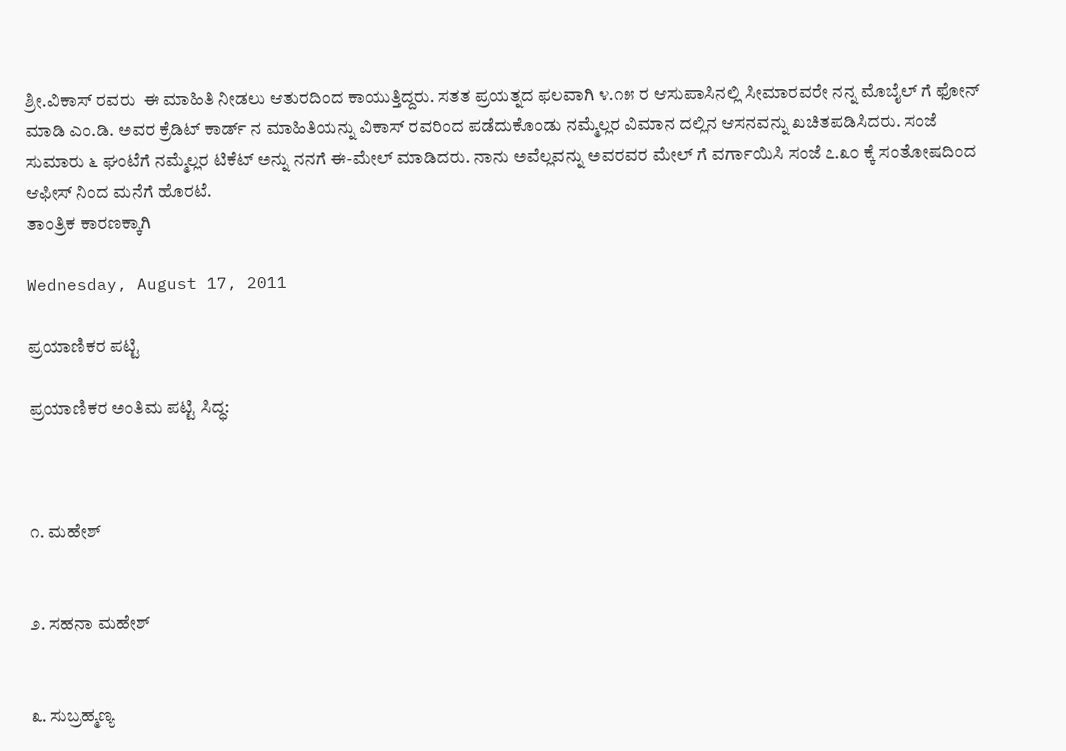ಶ್ರೀ.ವಿಕಾಸ್ ರವರು  ಈ ಮಾಹಿತಿ ನೀಡಲು ಆತುರದಿಂದ ಕಾಯುತ್ತಿದ್ದರು. ಸತತ ಪ್ರಯತ್ನದ ಫಲವಾಗಿ ೪.೧೫ ರ ಆಸುಪಾಸಿನಲ್ಲಿ ಸೀಮಾರವರೇ ನನ್ನ ಮೊಬೈಲ್ ಗೆ ಫೋನ್ ಮಾಡಿ ಎಂ.ಡಿ. ಅವರ ಕ್ರೆಡಿಟ್ ಕಾರ್ಡ್ ನ ಮಾಹಿತಿಯನ್ನು ವಿಕಾಸ್ ರವರಿಂದ ಪಡೆದುಕೊಂಡು ನಮ್ಮೆಲ್ಲರ ವಿಮಾನ ದಲ್ಲಿನ ಆಸನವನ್ನು ಖಚಿತಪಡಿಸಿದರು. ಸಂಜೆ ಸುಮಾರು ೬ ಘಂಟೆಗೆ ನಮ್ಮೆಲ್ಲರ ಟಿಕೆಟ್ ಅನ್ನು ನನಗೆ ಈ-ಮೇಲ್ ಮಾಡಿದರು. ನಾನು ಅವೆಲ್ಲವನ್ನು ಅವರವರ ಮೇಲ್ ಗೆ ವರ್ಗಾಯಿಸಿ ಸಂಜೆ ೭.೩೦ ಕ್ಕೆ ಸಂತೋಷದಿಂದ ಆಫೀಸ್ ನಿಂದ ಮನೆಗೆ ಹೊರಟೆ.
ತಾಂತ್ರಿಕ ಕಾರಣಕ್ಕಾಗಿ

Wednesday, August 17, 2011

ಪ್ರಯಾಣಿಕರ ಪಟ್ಟಿ

ಪ್ರಯಾಣಿಕರ ಅಂತಿಮ ಪಟ್ಟಿ ಸಿದ್ಧ:



೧. ಮಹೇಶ್


೨. ಸಹನಾ ಮಹೇಶ್


೩. ಸುಬ್ರಹ್ಮಣ್ಯ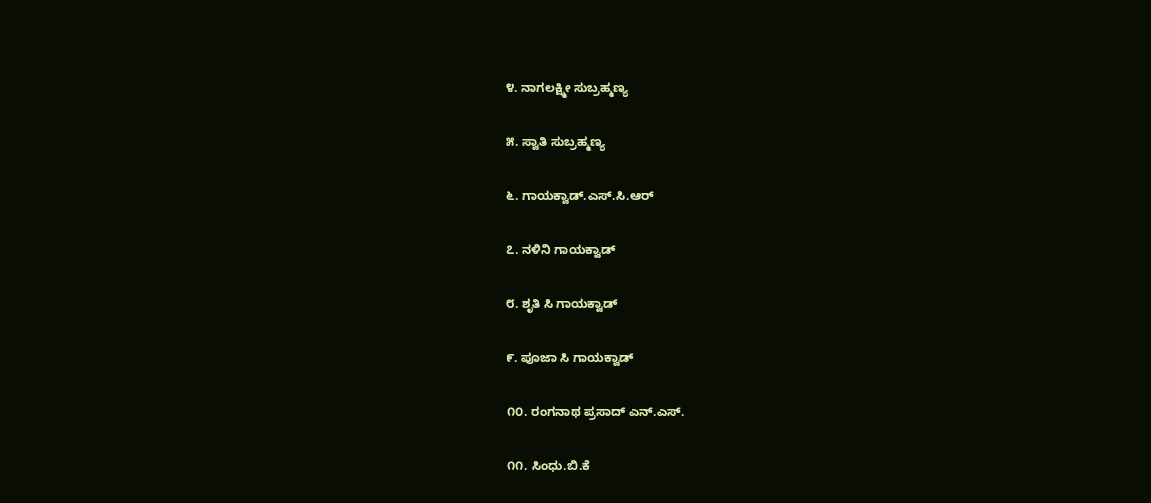೪. ನಾಗಲಕ್ಷ್ಮೀ ಸುಬ್ರಹ್ಮಣ್ಯ


೫. ಸ್ವಾತಿ ಸುಬ್ರಹ್ಮಣ್ಯ


೬. ಗಾಯಕ್ವಾಡ್.ಎಸ್.ಸಿ.ಆರ್


೭. ನಳಿನಿ ಗಾಯಕ್ವಾಡ್


೮. ಶೃತಿ ಸಿ ಗಾಯಕ್ವಾಡ್


೯. ಪೂಜಾ ಸಿ ಗಾಯಕ್ವಾಡ್


೧೦. ರಂಗನಾಥ ಪ್ರಸಾದ್ ಎನ್.ಎಸ್.


೧೧. ಸಿಂಧು.ಬಿ.ಕೆ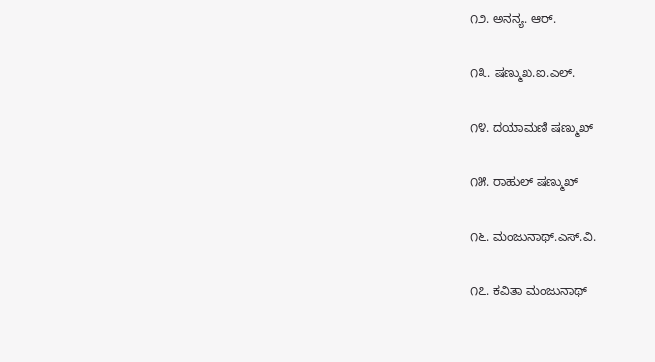೧೨. ಅನನ್ಯ. ಆರ್.


೧೩. ಷಣ್ಮುಖ.ಐ.ಎಲ್.


೧೪. ದಯಾಮಣಿ ಷಣ್ಮುಖ್


೧೫. ರಾಹುಲ್ ಷಣ್ಮುಖ್


೧೬. ಮಂಜುನಾಥ್.ಎಸ್.ವಿ.


೧೭. ಕವಿತಾ ಮಂಜುನಾಥ್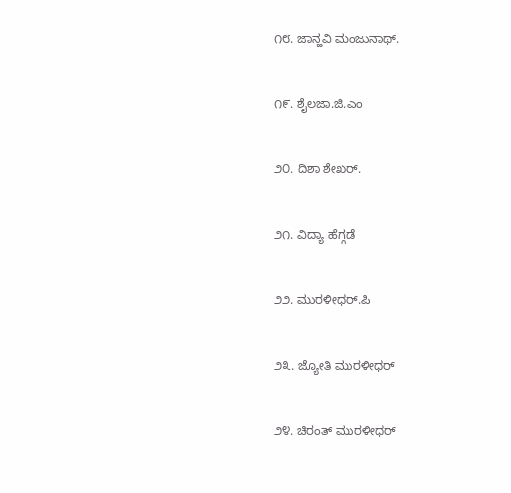೧೮. ಜಾನ್ಹವಿ ಮಂಜುನಾಥ್.


೧೯. ಶೈಲಜಾ.ಜಿ.ಎಂ


೨೦. ದಿಶಾ ಶೇಖರ್.


೨೧. ವಿದ್ಯಾ ಹೆಗ್ಗಡೆ


೨೨. ಮುರಳೀಧರ್.ಪಿ


೨೩. ಜ್ಯೋತಿ ಮುರಳೀಧರ್


೨೪. ಚಿರಂತ್ ಮುರಳೀಧರ್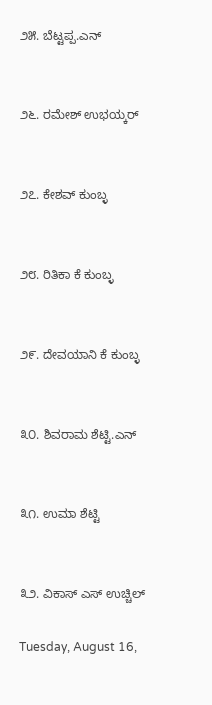೨೫. ಬೆಟ್ಟಪ್ಪ.ಎನ್


೨೬. ರಮೇಶ್ ಉಭಯ್ಕರ್


೨೭. ಕೇಶವ್ ಕುಂಬ್ಳ


೨೮. ರಿತಿಕಾ ಕೆ ಕುಂಬ್ಳ


೨೯. ದೇವಯಾನಿ ಕೆ ಕುಂಬ್ಳ


೩೦. ಶಿವರಾಮ ಶೆಟ್ಟಿ.ಎನ್


೩೧. ಉಮಾ ಶೆಟ್ಟಿ


೩೨. ವಿಕಾಸ್ ಎಸ್ ಉಚ್ಚಿಲ್

Tuesday, August 16,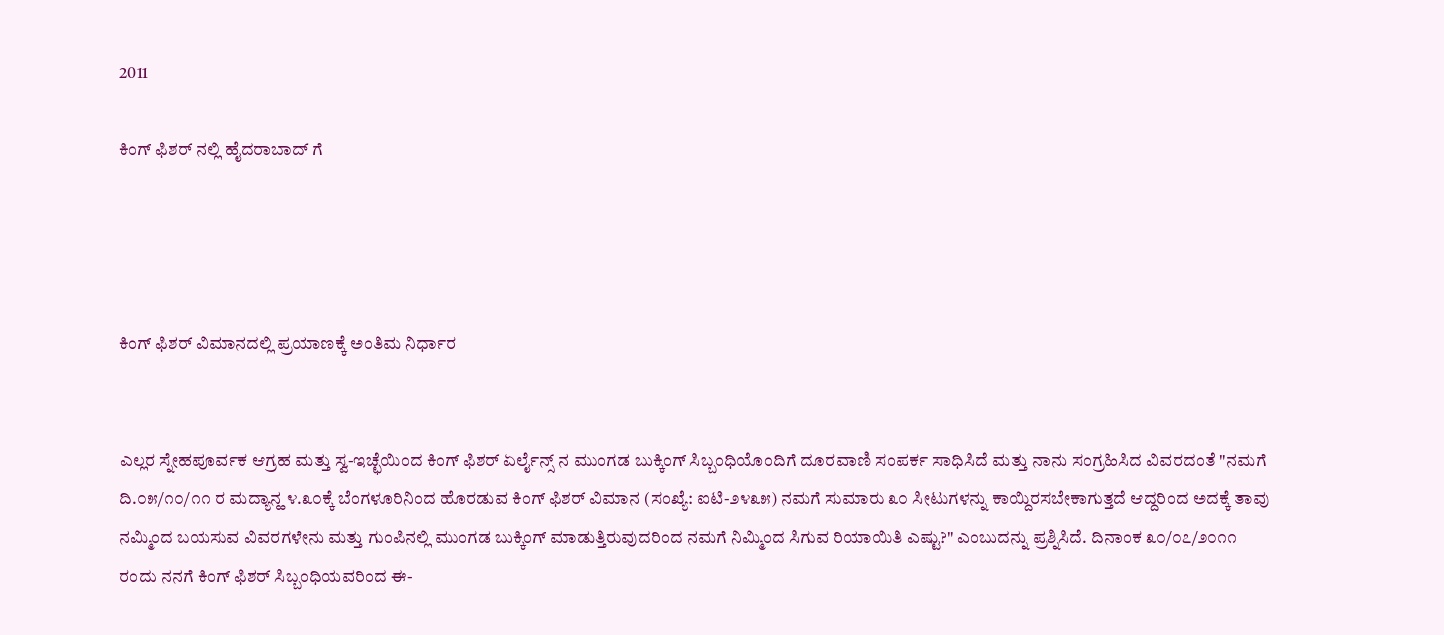2011

ಕಿಂಗ್ ಫಿಶರ್ ನಲ್ಲಿ ಹೈದರಾಬಾದ್ ಗೆ




ಕಿಂಗ್ ಫಿಶರ್ ವಿಮಾನದಲ್ಲಿ ಪ್ರಯಾಣಕ್ಕೆ ಅಂತಿಮ ನಿರ್ಧಾರ


ಎಲ್ಲರ ಸ್ನೇಹಪೂರ್ವಕ ಆಗ್ರಹ ಮತ್ತು ಸ್ವ-ಇಚ್ಛೆಯಿಂದ ಕಿಂಗ್ ಫಿಶರ್ ಏರ್ಲೈನ್ಸ್ ನ ಮುಂಗಡ ಬುಕ್ಕಿಂಗ್ ಸಿಬ್ಬಂಧಿಯೊಂದಿಗೆ ದೂರವಾಣಿ ಸಂಪರ್ಕ ಸಾಧಿಸಿದೆ ಮತ್ತು ನಾನು ಸಂಗ್ರಹಿಸಿದ ವಿವರದಂತೆ "ನಮಗೆ ದಿ.೦೫/೧೦/೧೧ ರ ಮದ್ಯಾನ್ಹ ೪.೩೦ಕ್ಕೆ ಬೆಂಗಳೂರಿನಿಂದ ಹೊರಡುವ ಕಿಂಗ್ ಫಿಶರ್ ವಿಮಾನ (ಸಂಖ್ಯೆ: ಐಟಿ-೨೪೩೫) ನಮಗೆ ಸುಮಾರು ೩೦ ಸೀಟುಗಳನ್ನು ಕಾಯ್ದಿರಸಬೇಕಾಗುತ್ತದೆ ಆದ್ದರಿಂದ ಅದಕ್ಕೆ ತಾವು ನಮ್ಮಿಂದ ಬಯಸುವ ವಿವರಗಳೇನು ಮತ್ತು ಗುಂಪಿನಲ್ಲಿ ಮುಂಗಡ ಬುಕ್ಕಿಂಗ್ ಮಾಡುತ್ತಿರುವುದರಿಂದ ನಮಗೆ ನಿಮ್ಮಿಂದ ಸಿಗುವ ರಿಯಾಯಿತಿ ಎಷ್ಟು?" ಎಂಬುದನ್ನು ಪ್ರಶ್ನಿಸಿದೆ. ದಿನಾಂಕ ೩೦/೦೭/೨೦೧೧ ರಂದು ನನಗೆ ಕಿಂಗ್ ಫಿಶರ್ ಸಿಬ್ಬಂಧಿಯವರಿಂದ ಈ-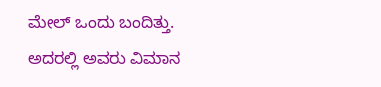ಮೇಲ್ ಒಂದು ಬಂದಿತ್ತು. ಅದರಲ್ಲಿ ಅವರು ವಿಮಾನ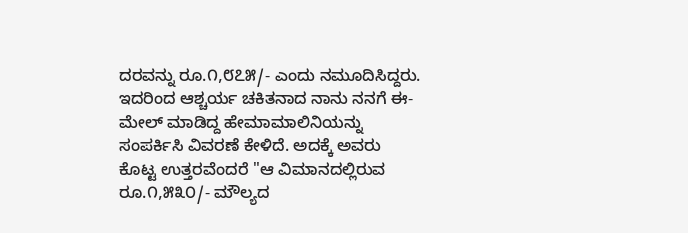ದರವನ್ನು ರೂ.೧,೮೭೫/- ಎಂದು ನಮೂದಿಸಿದ್ದರು. ಇದರಿಂದ ಆಶ್ಚರ್ಯ ಚಕಿತನಾದ ನಾನು ನನಗೆ ಈ-ಮೇಲ್ ಮಾಡಿದ್ದ ಹೇಮಾಮಾಲಿನಿಯನ್ನು ಸಂಪರ್ಕಿಸಿ ವಿವರಣೆ ಕೇಳಿದೆ. ಅದಕ್ಕೆ ಅವರು ಕೊಟ್ಟ ಉತ್ತರವೆಂದರೆ "ಆ ವಿಮಾನದಲ್ಲಿರುವ ರೂ.೧,೫೩೦/- ಮೌಲ್ಯದ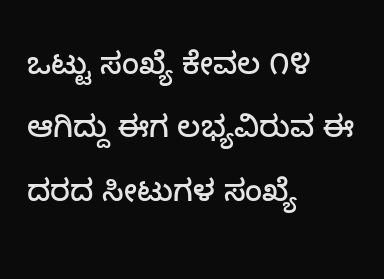ಒಟ್ಟು ಸಂಖ್ಯೆ ಕೇವಲ ೧೪ ಆಗಿದ್ದು ಈಗ ಲಭ್ಯವಿರುವ ಈ ದರದ ಸೀಟುಗಳ ಸಂಖ್ಯೆ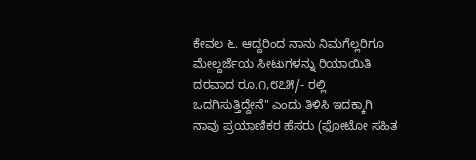ಕೇವಲ ೬. ಆದ್ದರಿಂದ ನಾನು ನಿಮಗೆಲ್ಲರಿಗೂ ಮೇಲ್ದರ್ಜೆಯ ಸೀಟುಗಳನ್ನು ರಿಯಾಯಿತಿ ದರವಾದ ರೂ.೧,೮೭೫/- ರಲ್ಲಿ ಒದಗಿಸುತ್ತಿದ್ದೇನೆ" ಎಂದು ತಿಳಿಸಿ ಇದಕ್ಕಾಗಿ ನಾವು ಪ್ರಯಾಣಿಕರ ಹೆಸರು (ಫೋಟೋ ಸಹಿತ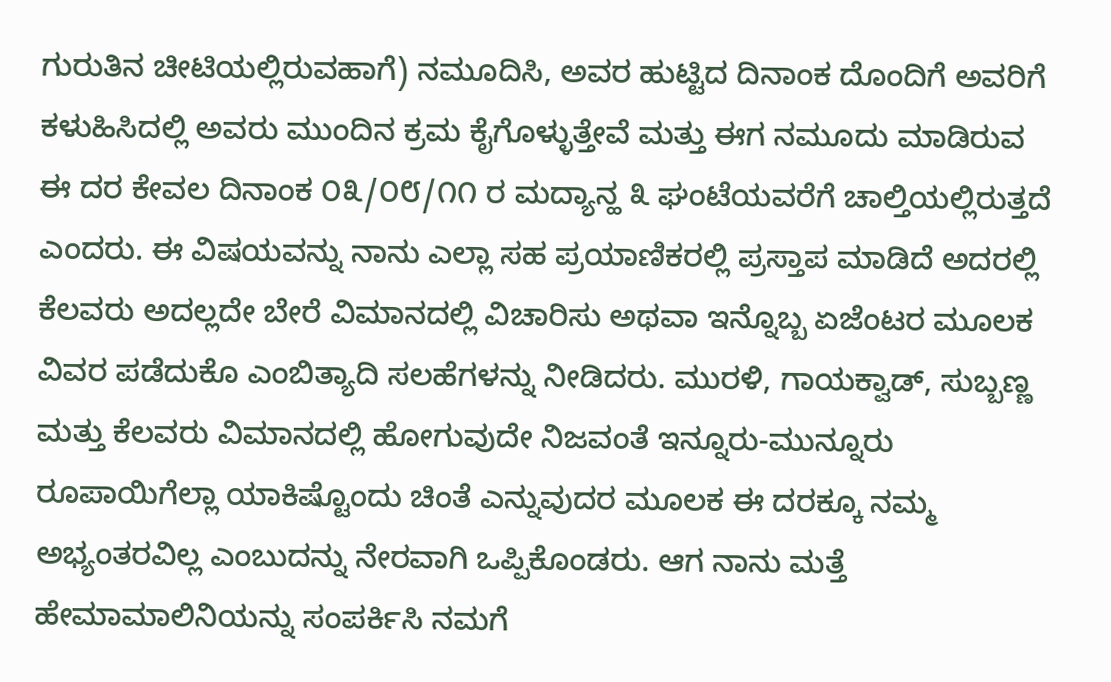ಗುರುತಿನ ಚೀಟಿಯಲ್ಲಿರುವಹಾಗೆ) ನಮೂದಿಸಿ, ಅವರ ಹುಟ್ಟಿದ ದಿನಾಂಕ ದೊಂದಿಗೆ ಅವರಿಗೆ ಕಳುಹಿಸಿದಲ್ಲಿ ಅವರು ಮುಂದಿನ ಕ್ರಮ ಕೈಗೊಳ್ಳುತ್ತೇವೆ ಮತ್ತು ಈಗ ನಮೂದು ಮಾಡಿರುವ ಈ ದರ ಕೇವಲ ದಿನಾಂಕ ೦೩/೦೮/೧೧ ರ ಮದ್ಯಾನ್ಹ ೩ ಘಂಟೆಯವರೆಗೆ ಚಾಲ್ತಿಯಲ್ಲಿರುತ್ತದೆ ಎಂದರು. ಈ ವಿಷಯವನ್ನು ನಾನು ಎಲ್ಲಾ ಸಹ ಪ್ರಯಾಣಿಕರಲ್ಲಿ ಪ್ರಸ್ತಾಪ ಮಾಡಿದೆ ಅದರಲ್ಲಿ ಕೆಲವರು ಅದಲ್ಲದೇ ಬೇರೆ ವಿಮಾನದಲ್ಲಿ ವಿಚಾರಿಸು ಅಥವಾ ಇನ್ನೊಬ್ಬ ಏಜೆಂಟರ ಮೂಲಕ ವಿವರ ಪಡೆದುಕೊ ಎಂಬಿತ್ಯಾದಿ ಸಲಹೆಗಳನ್ನು ನೀಡಿದರು. ಮುರಳಿ, ಗಾಯಕ್ವಾಡ್, ಸುಬ್ಬಣ್ಣ ಮತ್ತು ಕೆಲವರು ವಿಮಾನದಲ್ಲಿ ಹೋಗುವುದೇ ನಿಜವಂತೆ ಇನ್ನೂರು-ಮುನ್ನೂರು ರೂಪಾಯಿಗೆಲ್ಲಾ ಯಾಕಿಷ್ಟೊಂದು ಚಿಂತೆ ಎನ್ನುವುದರ ಮೂಲಕ ಈ ದರಕ್ಕೂ ನಮ್ಮ ಅಭ್ಯಂತರವಿಲ್ಲ ಎಂಬುದನ್ನು ನೇರವಾಗಿ ಒಪ್ಪಿಕೊಂಡರು. ಆಗ ನಾನು ಮತ್ತೆ ಹೇಮಾಮಾಲಿನಿಯನ್ನು ಸಂಪರ್ಕಿಸಿ ನಮಗೆ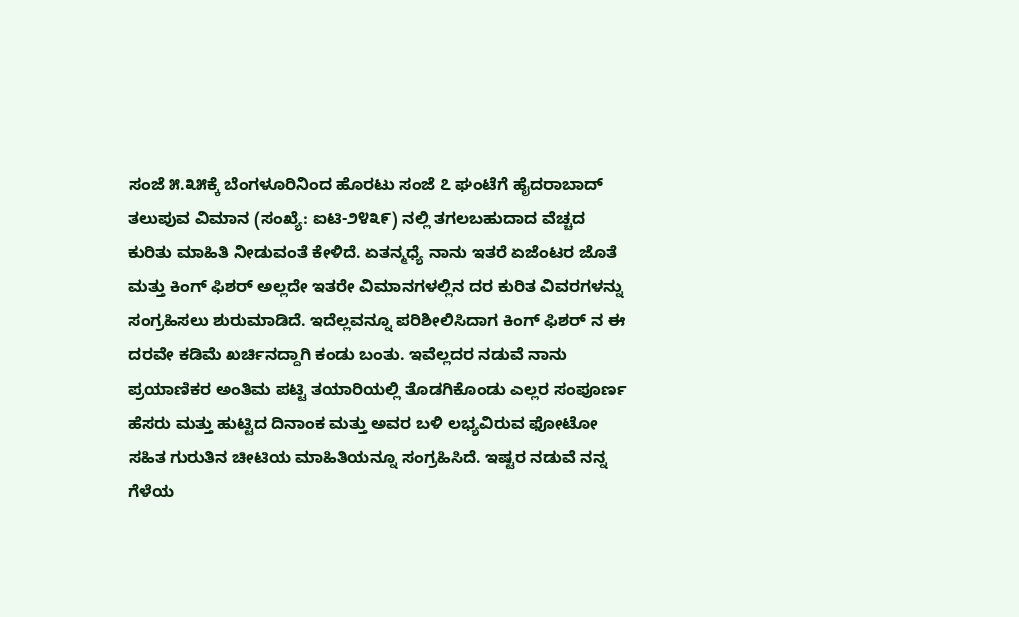ಸಂಜೆ ೫.೩೫ಕ್ಕೆ ಬೆಂಗಳೂರಿನಿಂದ ಹೊರಟು ಸಂಜೆ ೭ ಘಂಟೆಗೆ ಹೈದರಾಬಾದ್ ತಲುಪುವ ವಿಮಾನ (ಸಂಖ್ಯೆ: ಐಟಿ-೨೪೩೯) ನಲ್ಲಿ ತಗಲಬಹುದಾದ ವೆಚ್ಚದ ಕುರಿತು ಮಾಹಿತಿ ನೀಡುವಂತೆ ಕೇಳಿದೆ. ಏತನ್ಮಧ್ಯೆ ನಾನು ಇತರೆ ಏಜೆಂಟರ ಜೊತೆ ಮತ್ತು ಕಿಂಗ್ ಫಿಶರ್ ಅಲ್ಲದೇ ಇತರೇ ವಿಮಾನಗಳಲ್ಲಿನ ದರ ಕುರಿತ ವಿವರಗಳನ್ನು ಸಂಗ್ರಹಿಸಲು ಶುರುಮಾಡಿದೆ. ಇದೆಲ್ಲವನ್ನೂ ಪರಿಶೀಲಿಸಿದಾಗ ಕಿಂಗ್ ಫಿಶರ್ ನ ಈ ದರವೇ ಕಡಿಮೆ ಖರ್ಚಿನದ್ದಾಗಿ ಕಂಡು ಬಂತು. ಇವೆಲ್ಲದರ ನಡುವೆ ನಾನು ಪ್ರಯಾಣಿಕರ ಅಂತಿಮ ಪಟ್ಟಿ ತಯಾರಿಯಲ್ಲಿ ತೊಡಗಿಕೊಂಡು ಎಲ್ಲರ ಸಂಪೂರ್ಣ ಹೆಸರು ಮತ್ತು ಹುಟ್ಟಿದ ದಿನಾಂಕ ಮತ್ತು ಅವರ ಬಳಿ ಲಭ್ಯವಿರುವ ಫೋಟೋ ಸಹಿತ ಗುರುತಿನ ಚೀಟಿಯ ಮಾಹಿತಿಯನ್ನೂ ಸಂಗ್ರಹಿಸಿದೆ. ಇಷ್ಟರ ನಡುವೆ ನನ್ನ ಗೆಳೆಯ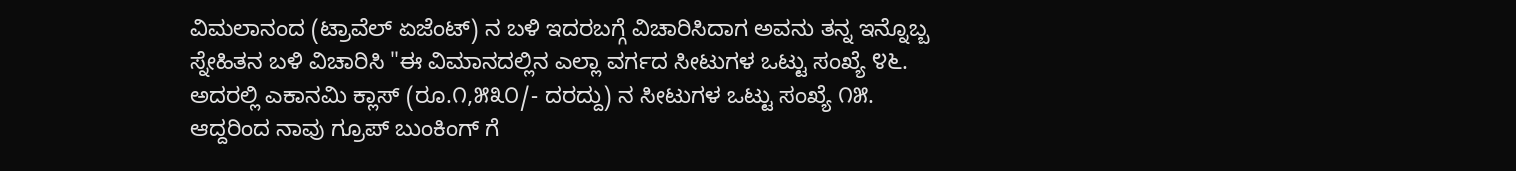ವಿಮಲಾನಂದ (ಟ್ರಾವೆಲ್ ಏಜೆಂಟ್) ನ ಬಳಿ ಇದರಬಗ್ಗೆ ವಿಚಾರಿಸಿದಾಗ ಅವನು ತನ್ನ ಇನ್ನೊಬ್ಬ ಸ್ನೇಹಿತನ ಬಳಿ ವಿಚಾರಿಸಿ "ಈ ವಿಮಾನದಲ್ಲಿನ ಎಲ್ಲಾ ವರ್ಗದ ಸೀಟುಗಳ ಒಟ್ಟು ಸಂಖ್ಯೆ ೪೬. ಅದರಲ್ಲಿ ಎಕಾನಮಿ ಕ್ಲಾಸ್ (ರೂ.೧,೫೩೦/- ದರದ್ದು) ನ ಸೀಟುಗಳ ಒಟ್ಟು ಸಂಖ್ಯೆ ೧೫. ಆದ್ದರಿಂದ ನಾವು ಗ್ರೂಪ್ ಬುಂಕಿಂಗ್ ಗೆ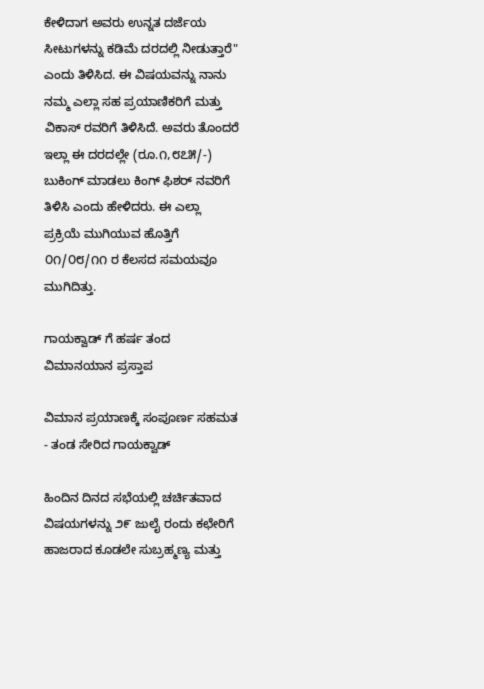ಕೇಳಿದಾಗ ಅವರು ಉನ್ನತ ದರ್ಜೆಯ ಸೀಟುಗಳನ್ನು ಕಡಿಮೆ ದರದಲ್ಲಿ ನೀಡುತ್ತಾರೆ" ಎಂದು ತಿಳಿಸಿದ. ಈ ವಿಷಯವನ್ನು ನಾನು ನಮ್ಮ ಎಲ್ಲಾ ಸಹ ಪ್ರಯಾಣಿಕರಿಗೆ ಮತ್ತು ವಿಕಾಸ್ ರವರಿಗೆ ತಿಳಿಸಿದೆ. ಅವರು ತೊಂದರೆ ಇಲ್ಲಾ ಈ ದರದಲ್ಲೇ (ರೂ.೧,೮೭೫/-) ಬುಕಿಂಗ್ ಮಾಡಲು ಕಿಂಗ್ ಫಿಶರ್ ನವರಿಗೆ ತಿಳಿಸಿ ಎಂದು ಹೇಳಿದರು. ಈ ಎಲ್ಲಾ ಪ್ರಕ್ರಿಯೆ ಮುಗಿಯುವ ಹೊತ್ತಿಗೆ ೦೧/೦೮/೧೧ ರ ಕೆಲಸದ ಸಮಯವೂ ಮುಗಿದಿತ್ತು.

ಗಾಯಕ್ವಾಡ್ ಗೆ ಹರ್ಷ ತಂದ ವಿಮಾನಯಾನ ಪ್ರಸ್ತಾಪ

ವಿಮಾನ ಪ್ರಯಾಣಕ್ಕೆ ಸಂಪೂರ್ಣ ಸಹಮತ - ತಂಡ ಸೇರಿದ ಗಾಯಕ್ವಾಡ್

ಹಿಂದಿನ ದಿನದ ಸಭೆಯಲ್ಲಿ ಚರ್ಚಿತವಾದ ವಿಷಯಗಳನ್ನು ೨೯ ಜುಲೈ ರಂದು ಕಛೇರಿಗೆ ಹಾಜರಾದ ಕೂಡಲೇ ಸುಬ್ರಹ್ಮಣ್ಯ ಮತ್ತು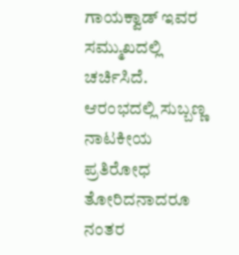ಗಾಯಕ್ವಾಡ್ ಇವರ ಸಮ್ಮುಖದಲ್ಲಿ ಚರ್ಚಿಸಿದೆ. ಆರಂಭದಲ್ಲಿ ಸುಬ್ಬಣ್ಣ ನಾಟಕೀಯ ಪ್ರತಿರೋಧ ತೋರಿದನಾದರೂ ನಂತರ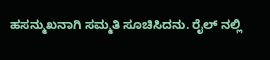ಹಸನ್ಮುಖನಾಗಿ ಸಮ್ಮತಿ ಸೂಚಿಸಿದನು. ರೈಲ್ ನಲ್ಲಿ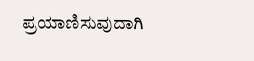ಪ್ರಯಾಣಿಸುವುದಾಗಿ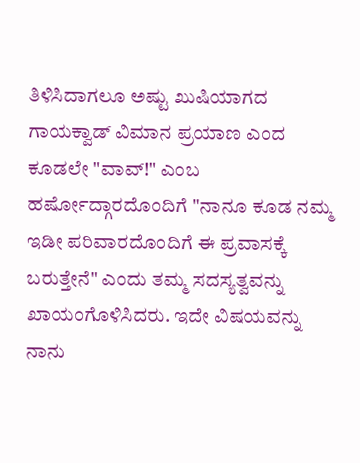ತಿಳಿಸಿದಾಗಲೂ ಅಷ್ಟು ಖುಷಿಯಾಗದ ಗಾಯಕ್ವಾಡ್ ವಿಮಾನ ಪ್ರಯಾಣ ಎಂದ ಕೂಡಲೇ "ವಾವ್!" ಎಂಬ ಹರ್ಷೋದ್ಗಾರದೊಂದಿಗೆ "ನಾನೂ ಕೂಡ ನಮ್ಮ ಇಡೀ ಪರಿವಾರದೊಂದಿಗೆ ಈ ಪ್ರವಾಸಕ್ಕೆ ಬರುತ್ತೇನೆ" ಎಂದು ತಮ್ಮ ಸದಸ್ಯತ್ವವನ್ನು ಖಾಯಂಗೊಳಿಸಿದರು. ಇದೇ ವಿಷಯವನ್ನು ನಾನು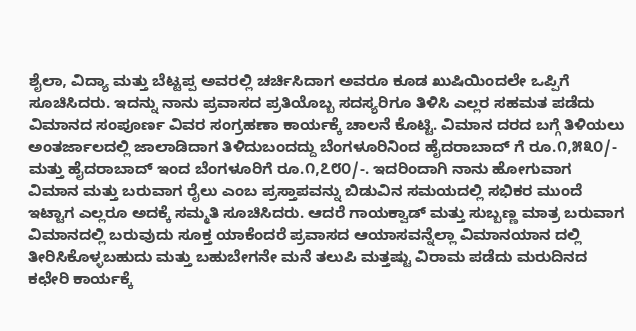ಶೈಲಾ, ವಿದ್ಯಾ ಮತ್ತು ಬೆಟ್ಟಪ್ಪ ಅವರಲ್ಲಿ ಚರ್ಚಿಸಿದಾಗ ಅವರೂ ಕೂಡ ಖುಷಿಯಿಂದಲೇ ಒಪ್ಪಿಗೆ ಸೂಚಿಸಿದರು. ಇದನ್ನು ನಾನು ಪ್ರವಾಸದ ಪ್ರತಿಯೊಬ್ಬ ಸದಸ್ಯರಿಗೂ ತಿಳಿಸಿ ಎಲ್ಲರ ಸಹಮತ ಪಡೆದು ವಿಮಾನದ ಸಂಪೂರ್ಣ ವಿವರ ಸಂಗ್ರಹಣಾ ಕಾರ್ಯಕ್ಕೆ ಚಾಲನೆ ಕೊಟ್ಟಿ. ವಿಮಾನ ದರದ ಬಗ್ಗೆ ತಿಳಿಯಲು ಅಂತರ್ಜಾಲದಲ್ಲಿ ಜಾಲಾಡಿದಾಗ ತಿಳಿದುಬಂದದ್ದು ಬೆಂಗಳೂರಿನಿಂದ ಹೈದರಾಬಾದ್ ಗೆ ರೂ.೧,೫೩೦/- ಮತ್ತು ಹೈದರಾಬಾದ್ ಇಂದ ಬೆಂಗಳೂರಿಗೆ ರೂ.೧,೭೮೦/-. ಇದರಿಂದಾಗಿ ನಾನು ಹೋಗುವಾಗ ವಿಮಾನ ಮತ್ತು ಬರುವಾಗ ರೈಲು ಎಂಬ ಪ್ರಸ್ತಾಪವನ್ನು ಬಿಡುವಿನ ಸಮಯದಲ್ಲಿ ಸಭಿಕರ ಮುಂದೆ ಇಟ್ಟಾಗ ಎಲ್ಲರೂ ಅದಕ್ಕೆ ಸಮ್ಮತಿ ಸೂಚಿಸಿದರು. ಆದರೆ ಗಾಯಕ್ವಾಡ್ ಮತ್ತು ಸುಬ್ಬಣ್ಣ ಮಾತ್ರ ಬರುವಾಗ ವಿಮಾನದಲ್ಲಿ ಬರುವುದು ಸೂಕ್ತ ಯಾಕೆಂದರೆ ಪ್ರವಾಸದ ಆಯಾಸವನ್ನೆಲ್ಲಾ ವಿಮಾನಯಾನ ದಲ್ಲಿ ತೀರಿಸಿಕೊಳ್ಳಬಹುದು ಮತ್ತು ಬಹುಬೇಗನೇ ಮನೆ ತಲುಪಿ ಮತ್ತಷ್ಟು ವಿರಾಮ ಪಡೆದು ಮರುದಿನದ ಕಛೇರಿ ಕಾರ್ಯಕ್ಕೆ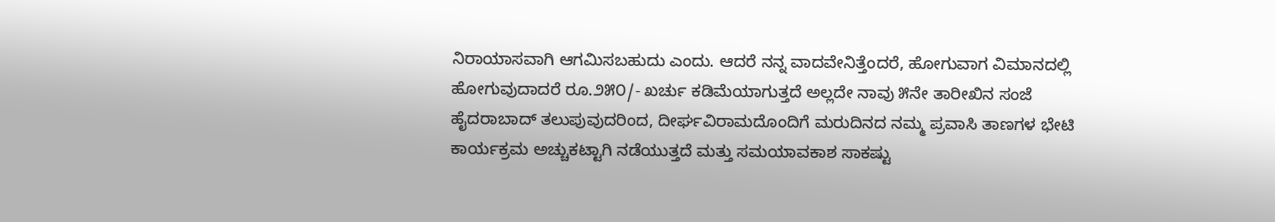ನಿರಾಯಾಸವಾಗಿ ಆಗಮಿಸಬಹುದು ಎಂದು. ಆದರೆ ನನ್ನ ವಾದವೇನಿತ್ತೆಂದರೆ, ಹೋಗುವಾಗ ವಿಮಾನದಲ್ಲಿ ಹೋಗುವುದಾದರೆ ರೂ.೨೫೦/- ಖರ್ಚು ಕಡಿಮೆಯಾಗುತ್ತದೆ ಅಲ್ಲದೇ ನಾವು ೫ನೇ ತಾರೀಖಿನ ಸಂಜೆ ಹೈದರಾಬಾದ್ ತಲುಪುವುದರಿಂದ, ದೀರ್ಘವಿರಾಮದೊಂದಿಗೆ ಮರುದಿನದ ನಮ್ಮ ಪ್ರವಾಸಿ ತಾಣಗಳ ಭೇಟಿ ಕಾರ್ಯಕ್ರಮ ಅಚ್ಚುಕಟ್ಟಾಗಿ ನಡೆಯುತ್ತದೆ ಮತ್ತು ಸಮಯಾವಕಾಶ ಸಾಕಷ್ಟು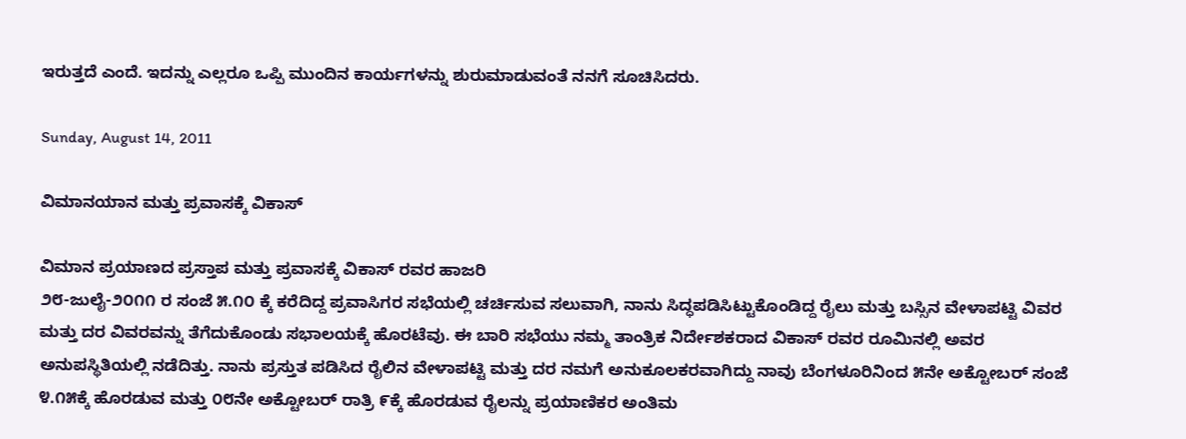ಇರುತ್ತದೆ ಎಂದೆ. ಇದನ್ನು ಎಲ್ಲರೂ ಒಪ್ಪಿ ಮುಂದಿನ ಕಾರ್ಯಗಳನ್ನು ಶುರುಮಾಡುವಂತೆ ನನಗೆ ಸೂಚಿಸಿದರು.

Sunday, August 14, 2011

ವಿಮಾನಯಾನ ಮತ್ತು ಪ್ರವಾಸಕ್ಕೆ ವಿಕಾಸ್

ವಿಮಾನ ಪ್ರಯಾಣದ ಪ್ರಸ್ತಾಪ ಮತ್ತು ಪ್ರವಾಸಕ್ಕೆ ವಿಕಾಸ್ ರವರ ಹಾಜರಿ
೨೮-ಜುಲೈ-೨೦೧೧ ರ ಸಂಜೆ ೫.೧೦ ಕ್ಕೆ ಕರೆದಿದ್ದ ಪ್ರವಾಸಿಗರ ಸಭೆಯಲ್ಲಿ ಚರ್ಚಿಸುವ ಸಲುವಾಗಿ, ನಾನು ಸಿದ್ಧಪಡಿಸಿಟ್ಟುಕೊಂಡಿದ್ದ ರೈಲು ಮತ್ತು ಬಸ್ಸಿನ ವೇಳಾಪಟ್ಟಿ ವಿವರ ಮತ್ತು ದರ ವಿವರವನ್ನು ತೆಗೆದುಕೊಂಡು ಸಭಾಲಯಕ್ಕೆ ಹೊರಟೆವು. ಈ ಬಾರಿ ಸಭೆಯು ನಮ್ಮ ತಾಂತ್ರಿಕ ನಿರ್ದೇಶಕರಾದ ವಿಕಾಸ್ ರವರ ರೂಮಿನಲ್ಲಿ ಅವರ ಅನುಪಸ್ಥಿತಿಯಲ್ಲಿ ನಡೆದಿತ್ತು. ನಾನು ಪ್ರಸ್ತುತ ಪಡಿಸಿದ ರೈಲಿನ ವೇಳಾಪಟ್ಟಿ ಮತ್ತು ದರ ನಮಗೆ ಅನುಕೂಲಕರವಾಗಿದ್ದು ನಾವು ಬೆಂಗಳೂರಿನಿಂದ ೫ನೇ ಅಕ್ಟೋಬರ್ ಸಂಜೆ ೪.೧೫ಕ್ಕೆ ಹೊರಡುವ ಮತ್ತು ೦೮ನೇ ಅಕ್ಟೋಬರ್ ರಾತ್ರಿ ೯ಕ್ಕೆ ಹೊರಡುವ ರೈಲನ್ನು ಪ್ರಯಾಣಿಕರ ಅಂತಿಮ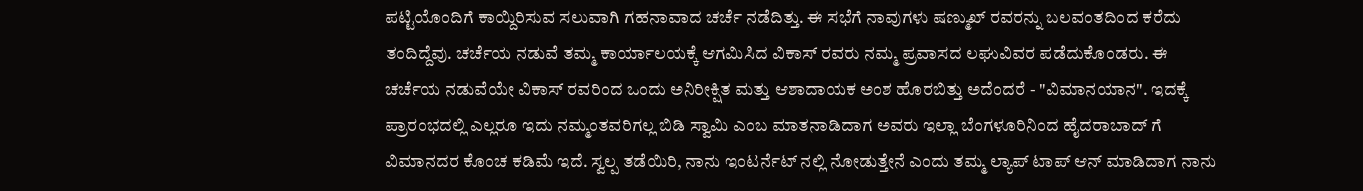ಪಟ್ಟಿಯೊಂದಿಗೆ ಕಾಯ್ದಿರಿಸುವ ಸಲುವಾಗಿ ಗಹನಾವಾದ ಚರ್ಚೆ ನಡೆದಿತ್ತು. ಈ ಸಭೆಗೆ ನಾವುಗಳು ಷಣ್ಮುಖ್ ರವರನ್ನು ಬಲವಂತದಿಂದ ಕರೆದು ತಂದಿದ್ದೆವು. ಚರ್ಚೆಯ ನಡುವೆ ತಮ್ಮ ಕಾರ್ಯಾಲಯಕ್ಕೆ ಆಗಮಿಸಿದ ವಿಕಾಸ್ ರವರು ನಮ್ಮ ಪ್ರವಾಸದ ಲಘುವಿವರ ಪಡೆದುಕೊಂಡರು. ಈ ಚರ್ಚೆಯ ನಡುವೆಯೇ ವಿಕಾಸ್ ರವರಿಂದ ಒಂದು ಅನಿರೀಕ್ಷಿತ ಮತ್ತು ಆಶಾದಾಯಕ ಅಂಶ ಹೊರಬಿತ್ತು ಅದೆಂದರೆ - "ವಿಮಾನಯಾನ". ಇದಕ್ಕೆ ಪ್ರಾರಂಭದಲ್ಲಿ ಎಲ್ಲರೂ ಇದು ನಮ್ಮಂತವರಿಗಲ್ಲ ಬಿಡಿ ಸ್ವಾಮಿ ಎಂಬ ಮಾತನಾಡಿದಾಗ ಅವರು ಇಲ್ಲಾ ಬೆಂಗಳೂರಿನಿಂದ ಹೈದರಾಬಾದ್ ಗೆ ವಿಮಾನದರ ಕೊಂಚ ಕಡಿಮೆ ಇದೆ. ಸ್ವಲ್ಪ ತಡೆಯಿರಿ, ನಾನು ಇಂಟರ್ನೆಟ್ ನಲ್ಲಿ ನೋಡುತ್ತೇನೆ ಎಂದು ತಮ್ಮ ಲ್ಯಾಪ್ ಟಾಪ್ ಆನ್ ಮಾಡಿದಾಗ ನಾನು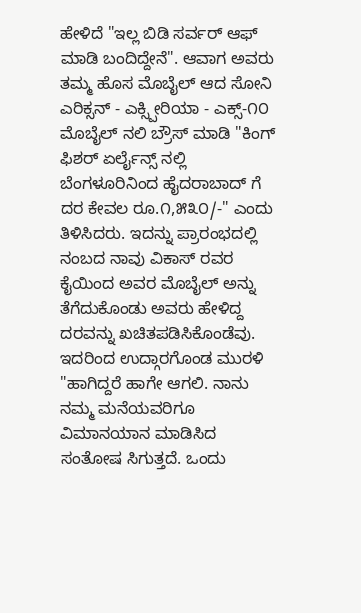ಹೇಳಿದೆ "ಇಲ್ಲ ಬಿಡಿ ಸರ್ವರ್ ಆಫ್ ಮಾಡಿ ಬಂದಿದ್ದೇನೆ". ಆವಾಗ ಅವರು ತಮ್ಮ ಹೊಸ ಮೊಬೈಲ್ ಆದ ಸೋನಿ ಎರಿಕ್ಸನ್ - ಎಕ್ಸ್ಪೀರಿಯಾ - ಎಕ್ಸ್-೧೦ ಮೊಬೈಲ್ ನಲಿ ಬ್ರೌಸ್ ಮಾಡಿ "ಕಿಂಗ್ ಫಿಶರ್ ಏರ್ಲೈನ್ಸ್ ನಲ್ಲಿ ಬೆಂಗಳೂರಿನಿಂದ ಹೈದರಾಬಾದ್ ಗೆ ದರ ಕೇವಲ ರೂ.೧,೫೩೦/-" ಎಂದು ತಿಳಿಸಿದರು. ಇದನ್ನು ಪ್ರಾರಂಭದಲ್ಲಿ ನಂಬದ ನಾವು ವಿಕಾಸ್ ರವರ ಕೈಯಿಂದ ಅವರ ಮೊಬೈಲ್ ಅನ್ನು ತೆಗೆದುಕೊಂಡು ಅವರು ಹೇಳಿದ್ದ ದರವನ್ನು ಖಚಿತಪಡಿಸಿಕೊಂಡೆವು. ಇದರಿಂದ ಉದ್ಗಾರಗೊಂಡ ಮುರಳಿ "ಹಾಗಿದ್ದರೆ ಹಾಗೇ ಆಗಲಿ. ನಾನು ನಮ್ಮ ಮನೆಯವರಿಗೂ ವಿಮಾನಯಾನ ಮಾಡಿಸಿದ ಸಂತೋಷ ಸಿಗುತ್ತದೆ. ಒಂದು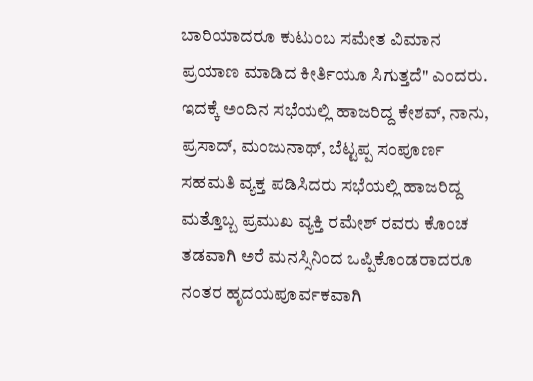ಬಾರಿಯಾದರೂ ಕುಟುಂಬ ಸಮೇತ ವಿಮಾನ ಪ್ರಯಾಣ ಮಾಡಿದ ಕೀರ್ತಿಯೂ ಸಿಗುತ್ತದೆ" ಎಂದರು. ಇದಕ್ಕೆ ಅಂದಿನ ಸಭೆಯಲ್ಲಿ ಹಾಜರಿದ್ದ ಕೇಶವ್, ನಾನು, ಪ್ರಸಾದ್, ಮಂಜುನಾಥ್, ಬೆಟ್ಟಪ್ಪ ಸಂಪೂರ್ಣ ಸಹಮತಿ ವ್ಯಕ್ತ ಪಡಿಸಿದರು ಸಭೆಯಲ್ಲಿ ಹಾಜರಿದ್ದ ಮತ್ತೊಬ್ಬ ಪ್ರಮುಖ ವ್ಯಕ್ತಿ ರಮೇಶ್ ರವರು ಕೊಂಚ ತಡವಾಗಿ ಅರೆ ಮನಸ್ಸಿನಿಂದ ಒಪ್ಪಿಕೊಂಡರಾದರೂ ನಂತರ ಹೃದಯಪೂರ್ವಕವಾಗಿ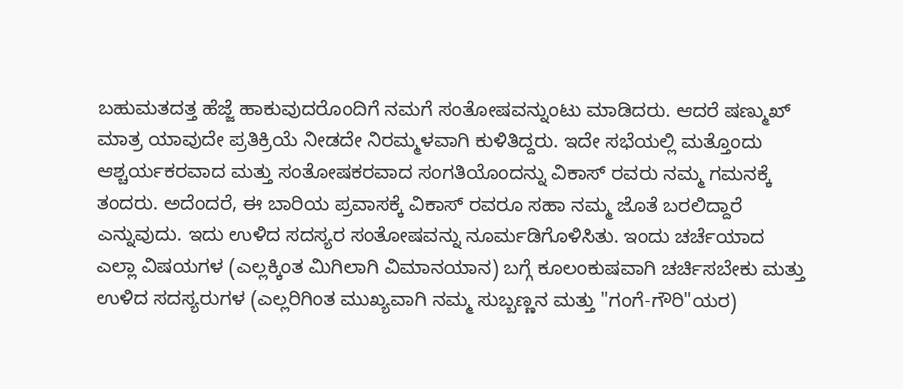ಬಹುಮತದತ್ತ ಹೆಜ್ಜೆ ಹಾಕುವುದರೊಂದಿಗೆ ನಮಗೆ ಸಂತೋಷವನ್ನುಂಟು ಮಾಡಿದರು. ಆದರೆ ಷಣ್ಮುಖ್ ಮಾತ್ರ ಯಾವುದೇ ಪ್ರತಿಕ್ರಿಯೆ ನೀಡದೇ ನಿರಮ್ಮಳವಾಗಿ ಕುಳಿತಿದ್ದರು. ಇದೇ ಸಭೆಯಲ್ಲಿ ಮತ್ತೊಂದು ಆಶ್ಚರ್ಯಕರವಾದ ಮತ್ತು ಸಂತೋಷಕರವಾದ ಸಂಗತಿಯೊಂದನ್ನು ವಿಕಾಸ್ ರವರು ನಮ್ಮ ಗಮನಕ್ಕೆ ತಂದರು. ಅದೆಂದರೆ, ಈ ಬಾರಿಯ ಪ್ರವಾಸಕ್ಕೆ ವಿಕಾಸ್ ರವರೂ ಸಹಾ ನಮ್ಮ ಜೊತೆ ಬರಲಿದ್ದಾರೆ ಎನ್ನುವುದು. ಇದು ಉಳಿದ ಸದಸ್ಯರ ಸಂತೋಷವನ್ನು ನೂರ್ಮಡಿಗೊಳಿಸಿತು. ಇಂದು ಚರ್ಚೆಯಾದ ಎಲ್ಲಾ ವಿಷಯಗಳ (ಎಲ್ಲಕ್ಕಿಂತ ಮಿಗಿಲಾಗಿ ವಿಮಾನಯಾನ) ಬಗ್ಗೆ ಕೂಲಂಕುಷವಾಗಿ ಚರ್ಚಿಸಬೇಕು ಮತ್ತು ಉಳಿದ ಸದಸ್ಯರುಗಳ (ಎಲ್ಲರಿಗಿಂತ ಮುಖ್ಯವಾಗಿ ನಮ್ಮ ಸುಬ್ಬಣ್ಣನ ಮತ್ತು "ಗಂಗೆ-ಗೌರಿ"ಯರ)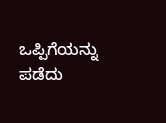ಒಪ್ಪಿಗೆಯನ್ನು ಪಡೆದು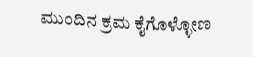ಮುಂದಿನ ಕ್ರಮ ಕೈಗೊಳ್ಳೋಣ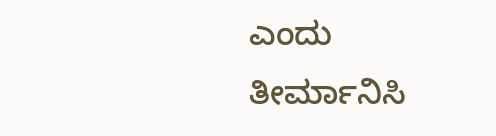ಎಂದು ತೀರ್ಮಾನಿಸಿ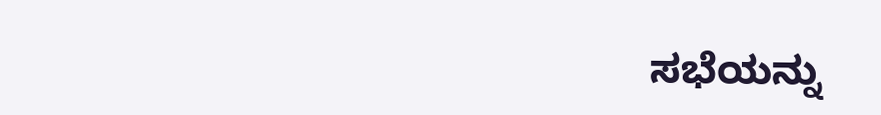ಸಭೆಯನ್ನು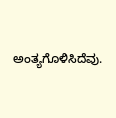ಅಂತ್ಯಗೊಳಿಸಿದೆವು.